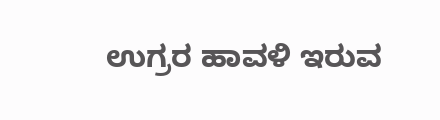ಉಗ್ರರ ಹಾವಳಿ ಇರುವ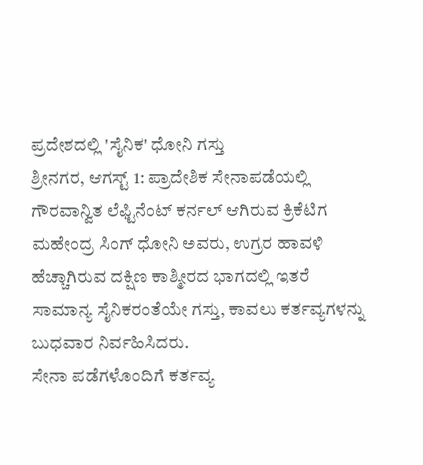ಪ್ರದೇಶದಲ್ಲಿ 'ಸೈನಿಕ' ಧೋನಿ ಗಸ್ತು
ಶ್ರೀನಗರ, ಆಗಸ್ಟ್ 1: ಪ್ರಾದೇಶಿಕ ಸೇನಾಪಡೆಯಲ್ಲಿ ಗೌರವಾನ್ವಿತ ಲೆಫ್ಟಿನೆಂಟ್ ಕರ್ನಲ್ ಆಗಿರುವ ಕ್ರಿಕೆಟಿಗ ಮಹೇಂದ್ರ ಸಿಂಗ್ ಧೋನಿ ಅವರು, ಉಗ್ರರ ಹಾವಳಿ ಹೆಚ್ಚಾಗಿರುವ ದಕ್ಷಿಣ ಕಾಶ್ಮೀರದ ಭಾಗದಲ್ಲಿ ಇತರೆ ಸಾಮಾನ್ಯ ಸೈನಿಕರಂತೆಯೇ ಗಸ್ತು, ಕಾವಲು ಕರ್ತವ್ಯಗಳನ್ನು ಬುಧವಾರ ನಿರ್ವಹಿಸಿದರು.
ಸೇನಾ ಪಡೆಗಳೊಂದಿಗೆ ಕರ್ತವ್ಯ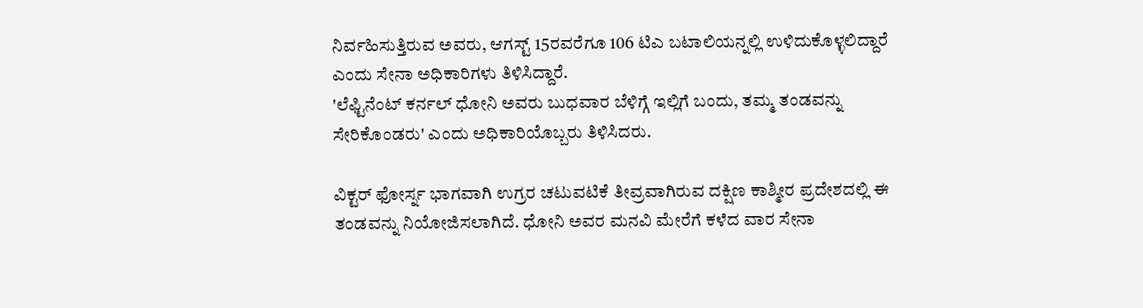ನಿರ್ವಹಿಸುತ್ತಿರುವ ಅವರು, ಆಗಸ್ಟ್ 15ರವರೆಗೂ 106 ಟಿಎ ಬಟಾಲಿಯನ್ನಲ್ಲಿ ಉಳಿದುಕೊಳ್ಳಲಿದ್ದಾರೆ ಎಂದು ಸೇನಾ ಅಧಿಕಾರಿಗಳು ತಿಳಿಸಿದ್ದಾರೆ.
'ಲೆಫ್ಟಿನೆಂಟ್ ಕರ್ನಲ್ ಧೋನಿ ಅವರು ಬುಧವಾರ ಬೆಳಿಗ್ಗೆ ಇಲ್ಲಿಗೆ ಬಂದು, ತಮ್ಮ ತಂಡವನ್ನು ಸೇರಿಕೊಂಡರು' ಎಂದು ಅಧಿಕಾರಿಯೊಬ್ಬರು ತಿಳಿಸಿದರು.

ವಿಕ್ಟರ್ ಫೋರ್ಸ್ನ ಭಾಗವಾಗಿ ಉಗ್ರರ ಚಟುವಟಿಕೆ ತೀವ್ರವಾಗಿರುವ ದಕ್ಷಿಣ ಕಾಶ್ಮೀರ ಪ್ರದೇಶದಲ್ಲಿ ಈ ತಂಡವನ್ನು ನಿಯೋಜಿಸಲಾಗಿದೆ. ಧೋನಿ ಅವರ ಮನವಿ ಮೇರೆಗೆ ಕಳೆದ ವಾರ ಸೇನಾ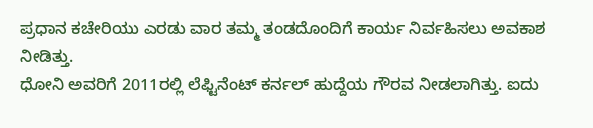ಪ್ರಧಾನ ಕಚೇರಿಯು ಎರಡು ವಾರ ತಮ್ಮ ತಂಡದೊಂದಿಗೆ ಕಾರ್ಯ ನಿರ್ವಹಿಸಲು ಅವಕಾಶ ನೀಡಿತ್ತು.
ಧೋನಿ ಅವರಿಗೆ 2011ರಲ್ಲಿ ಲೆಫ್ಟಿನೆಂಟ್ ಕರ್ನಲ್ ಹುದ್ದೆಯ ಗೌರವ ನೀಡಲಾಗಿತ್ತು. ಐದು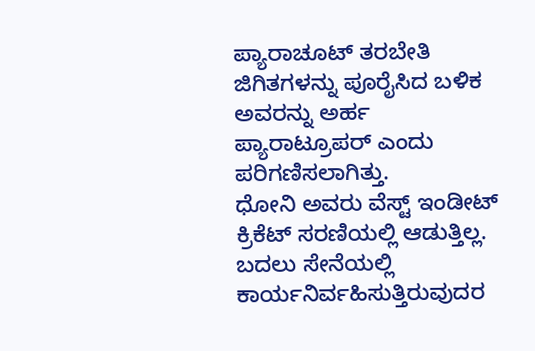ಪ್ಯಾರಾಚೂಟ್ ತರಬೇತಿ ಜಿಗಿತಗಳನ್ನು ಪೂರೈಸಿದ ಬಳಿಕ ಅವರನ್ನು ಅರ್ಹ ಪ್ಯಾರಾಟ್ರೂಪರ್ ಎಂದು ಪರಿಗಣಿಸಲಾಗಿತ್ತು.
ಧೋನಿ ಅವರು ವೆಸ್ಟ್ ಇಂಡೀಟ್ ಕ್ರಿಕೆಟ್ ಸರಣಿಯಲ್ಲಿ ಆಡುತ್ತಿಲ್ಲ. ಬದಲು ಸೇನೆಯಲ್ಲಿ ಕಾರ್ಯನಿರ್ವಹಿಸುತ್ತಿರುವುದರ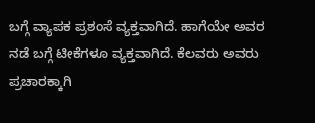ಬಗ್ಗೆ ವ್ಯಾಪಕ ಪ್ರಶಂಸೆ ವ್ಯಕ್ತವಾಗಿದೆ. ಹಾಗೆಯೇ ಅವರ ನಡೆ ಬಗ್ಗೆ ಟೀಕೆಗಳೂ ವ್ಯಕ್ತವಾಗಿದೆ. ಕೆಲವರು ಅವರು ಪ್ರಚಾರಕ್ಕಾಗಿ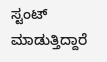ಸ್ಟಂಟ್ ಮಾಡುತ್ತಿದ್ದಾರೆ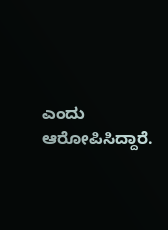ಎಂದು ಆರೋಪಿಸಿದ್ದಾರೆ.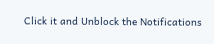Click it and Unblock the Notifications